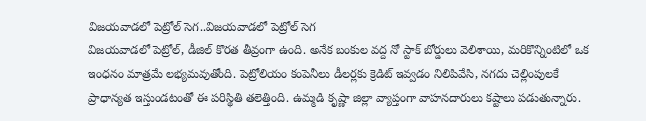విజయవాడలో పెట్రోల్ సెగ..విజయవాడలో పెట్రోల్ సెగ
విజయవాడలో పెట్రోల్, డీజిల్ కొరత తీవ్రంగా ఉంది. అనేక బంకుల వద్ద నో స్టాక్ బోర్డులు వెలిశాయి, మరికొన్నింటిలో ఒక ఇంధనం మాత్రమే లభ్యమవుతోంది. పెట్రోలియం కంపెనీలు డీలర్లకు క్రెడిట్ ఇవ్వడం నిలిపివేసి, నగదు చెల్లింపులకే ప్రాధాన్యత ఇస్తుండటంతో ఈ పరిస్థితి తలెత్తింది. ఉమ్మడి కృష్ణా జిల్లా వ్యాప్తంగా వాహనదారులు కష్టాలు పడుతున్నారు.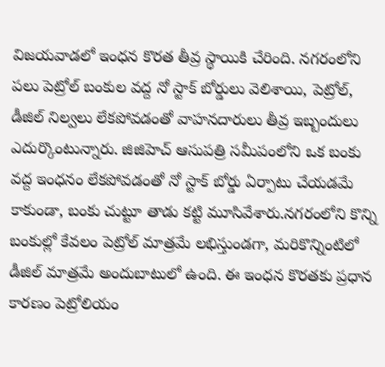విజయవాడలో ఇంధన కొరత తీవ్ర స్థాయికి చేరింది. నగరంలోని పలు పెట్రోల్ బంకుల వద్ద నో స్టాక్ బోర్డులు వెలిశాయి, పెట్రోల్, డీజిల్ నిల్వలు లేకపోవడంతో వాహనదారులు తీవ్ర ఇబ్బందులు ఎదుర్కొంటున్నారు. జిజిహెచ్ ఆసుపత్రి సమీపంలోని ఒక బంకు వద్ద ఇంధనం లేకపోవడంతో నో స్టాక్ బోర్డు ఏర్పాటు చేయడమే కాకుండా, బంకు చుట్టూ తాడు కట్టి మూసివేశారు.నగరంలోని కొన్ని బంకుల్లో కేవలం పెట్రోల్ మాత్రమే లభిస్తుండగా, మరికొన్నింటిలో డీజిల్ మాత్రమే అందుబాటులో ఉంది. ఈ ఇంధన కొరతకు ప్రధాన కారణం పెట్రోలియం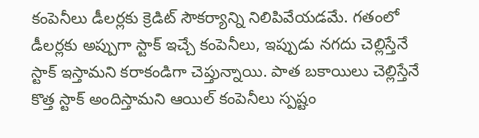కంపెనీలు డీలర్లకు క్రెడిట్ సౌకర్యాన్ని నిలిపివేయడమే. గతంలో డీలర్లకు అప్పుగా స్టాక్ ఇచ్చే కంపెనీలు, ఇప్పుడు నగదు చెల్లిస్తేనే స్టాక్ ఇస్తామని కరాకండిగా చెప్తున్నాయి. పాత బకాయిలు చెల్లిస్తేనే కొత్త స్టాక్ అందిస్తామని ఆయిల్ కంపెనీలు స్పష్టం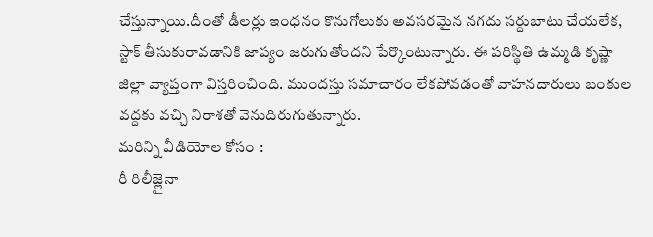చేస్తున్నాయి.దీంతో డీలర్లు ఇంధనం కొనుగోలుకు అవసరమైన నగదు సర్దుబాటు చేయలేక, స్టాక్ తీసుకురావడానికి జాప్యం జరుగుతోందని పేర్కొంటున్నారు. ఈ పరిస్థితి ఉమ్మడి కృష్ణా జిల్లా వ్యాప్తంగా విస్తరించింది. ముందస్తు సమాచారం లేకపోవడంతో వాహనదారులు బంకుల వద్దకు వచ్చి నిరాశతో వెనుదిరుగుతున్నారు.
మరిన్ని వీడియోల కోసం :
రీ రిలీజ్లైనా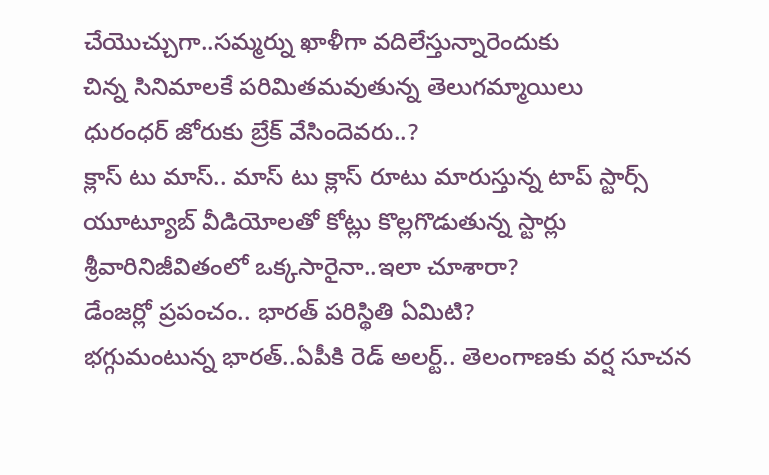చేయొచ్చుగా..సమ్మర్ను ఖాళీగా వదిలేస్తున్నారెందుకు
చిన్న సినిమాలకే పరిమితమవుతున్న తెలుగమ్మాయిలు
ధురంధర్ జోరుకు బ్రేక్ వేసిందెవరు..?
క్లాస్ టు మాస్.. మాస్ టు క్లాస్ రూటు మారుస్తున్న టాప్ స్టార్స్
యూట్యూబ్ వీడియోలతో కోట్లు కొల్లగొడుతున్న స్టార్లు
శ్రీవారినిజీవితంలో ఒక్కసారైనా..ఇలా చూశారా?
డేంజర్లో ప్రపంచం.. భారత్ పరిస్థితి ఏమిటి?
భగ్గుమంటున్న భారత్..ఏపీకి రెడ్ అలర్ట్.. తెలంగాణకు వర్ష సూచన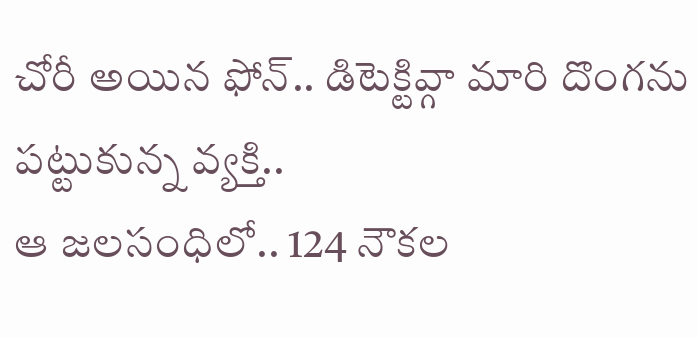చోరీ అయిన ఫోన్.. డిటెక్టివ్గా మారి దొంగను పట్టుకున్న వ్యక్తి..
ఆ జలసంధిలో.. 124 నౌకల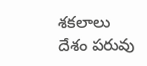శకలాలు
దేశం పరువు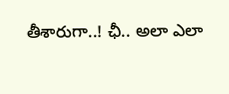తీశారుగా..! ఛీ.. అలా ఎలా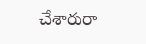చేశారురా